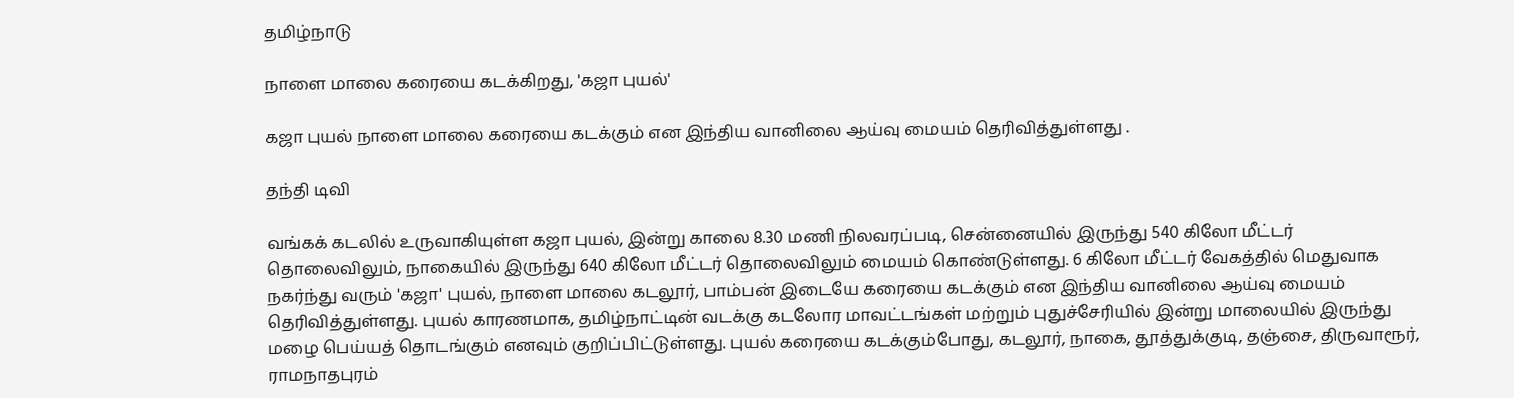தமிழ்நாடு

நாளை மாலை கரையை கடக்கிறது, 'கஜா புயல்'

கஜா புயல் நாளை மாலை கரையை கடக்கும் என இந்திய வானிலை ஆய்வு மையம் தெரிவித்துள்ளது .

தந்தி டிவி

வங்கக் கடலில் உருவாகியுள்ள கஜா புயல், இன்று காலை 8.30 மணி நிலவரப்படி, சென்னையில் இருந்து 540 கிலோ மீட்டர் தொலைவிலும், நாகையில் இருந்து 640 கிலோ மீட்டர் தொலைவிலும் மையம் கொண்டுள்ளது. 6 கிலோ மீட்டர் வேகத்தில் மெதுவாக நகர்ந்து வரும் 'கஜா' புயல், நாளை மாலை கடலூர், பாம்பன் இடையே கரையை கடக்கும் என இந்திய வானிலை ஆய்வு மையம் தெரிவித்துள்ளது. புயல் காரணமாக, தமிழ்நாட்டின் வடக்கு கடலோர மாவட்டங்கள் மற்றும் புதுச்சேரியில் இன்று மாலையில் இருந்து மழை பெய்யத் தொடங்கும் எனவும் குறிப்பிட்டுள்ளது. புயல் கரையை கடக்கும்போது, கடலூர், நாகை, தூத்துக்குடி, தஞ்சை, திருவாரூர், ராமநாதபுரம்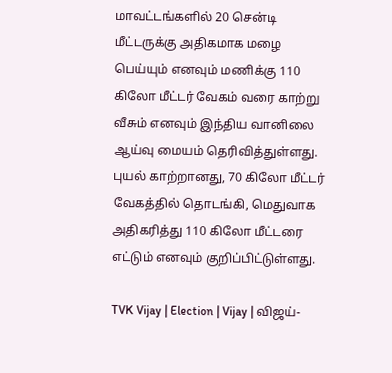மாவட்டங்களில் 20 சென்டி மீட்டருக்கு அதிகமாக மழை பெய்யும் எனவும் மணிக்கு 110 கிலோ மீட்டர் வேகம் வரை காற்று வீசும் எனவும் இந்திய வானிலை ஆய்வு மையம் தெரிவித்துள்ளது. புயல் காற்றானது, 70 கிலோ மீட்டர் வேகத்தில் தொடங்கி, மெதுவாக அதிகரித்து 110 கிலோ மீட்டரை எட்டும் எனவும் குறிப்பிட்டுள்ளது.

TVK Vijay | Election | Vijay | விஜய்-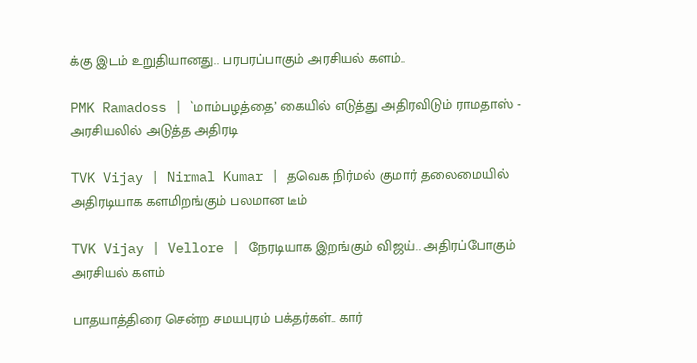க்கு இடம் உறுதியானது.. பரபரப்பாகும் அரசியல் களம்..

PMK Ramadoss | `மாம்பழத்தை’ கையில் எடுத்து அதிரவிடும் ராமதாஸ் - அரசியலில் அடுத்த அதிரடி

TVK Vijay | Nirmal Kumar | தவெக நிர்மல் குமார் தலைமையில் அதிரடியாக களமிறங்கும் பலமான டீம்

TVK Vijay | Vellore | நேரடியாக இறங்கும் விஜய்.. அதிரப்போகும் அரசியல் களம்

பாதயாத்திரை சென்ற சமயபுரம் பக்தர்கள்.. கார்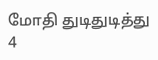மோதி துடிதுடித்து 4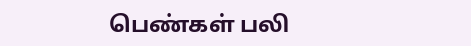பெண்கள் பலி